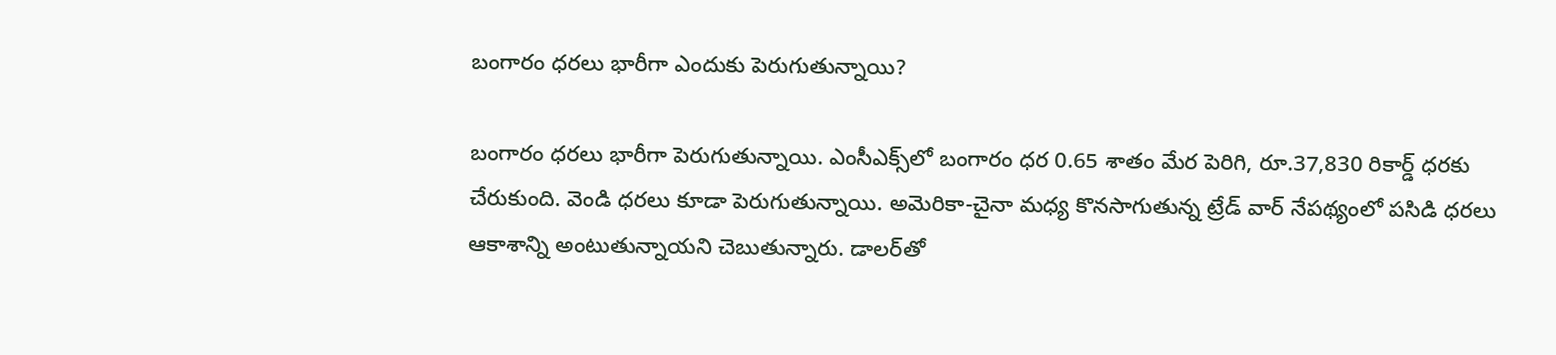బంగారం ధరలు భారీగా ఎందుకు పెరుగుతున్నాయి?

బంగారం ధరలు భారీగా పెరుగుతున్నాయి. ఎంసీఎక్స్‌లో బంగారం ధర 0.65 శాతం మేర పెరిగి, రూ.37,830 రికార్డ్ ధరకు చేరుకుంది. వెండి ధరలు కూడా పెరుగుతున్నాయి. అమెరికా-చైనా మధ్య కొనసాగుతున్న ట్రేడ్ వార్ నేపథ్యంలో పసిడి ధరలు ఆకాశాన్ని అంటుతున్నాయని చెబుతున్నారు. డాలర్‌తో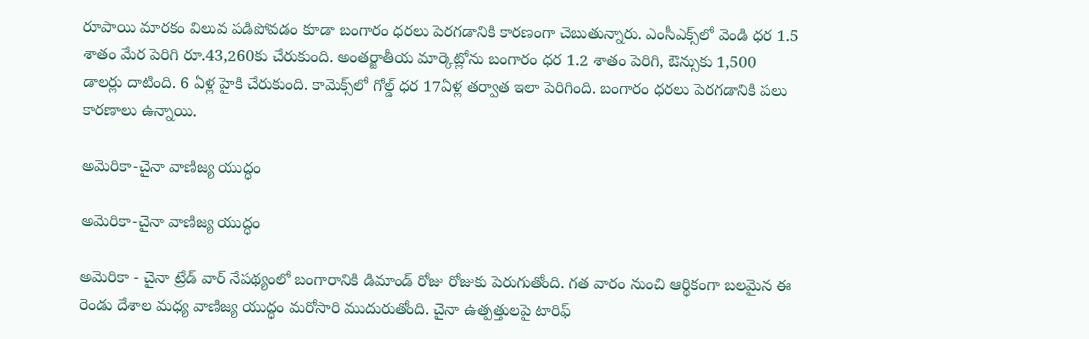రూపాయి మారకం విలువ పడిపోవడం కూడా బంగారం ధరలు పెరగడానికి కారణంగా చెబుతున్నారు. ఎంసీఎక్స్‌లో వెండి ధర 1.5 శాతం మేర పెరిగి రూ.43,260కు చేరుకుంది. అంతర్జాతీయ మార్కెట్లోను బంగారం ధర 1.2 శాతం పెరిగి, ఔన్సుకు 1,500 డాలర్లు దాటింది. 6 ఏళ్ల హైకి చేరుకుంది. కామెక్స్‌లో గోల్డ్ ధర 17ఏళ్ల తర్వాత ఇలా పెరిగింది. బంగారం ధరలు పెరగడానికి పలు కారణాలు ఉన్నాయి.

అమెరికా-చైనా వాణిజ్య యుద్ధం

అమెరికా-చైనా వాణిజ్య యుద్ధం

అమెరికా - చైనా ట్రేడ్ వార్ నేపథ్యంలో బంగారానికి డిమాండ్ రోజు రోజుకు పెరుగుతోంది. గత వారం నుంచి ఆర్థికంగా బలమైన ఈ రెండు దేశాల మధ్య వాణిజ్య యుద్ధం మరోసారి ముదురుతోంది. చైనా ఉత్పత్తులపై టారిఫ్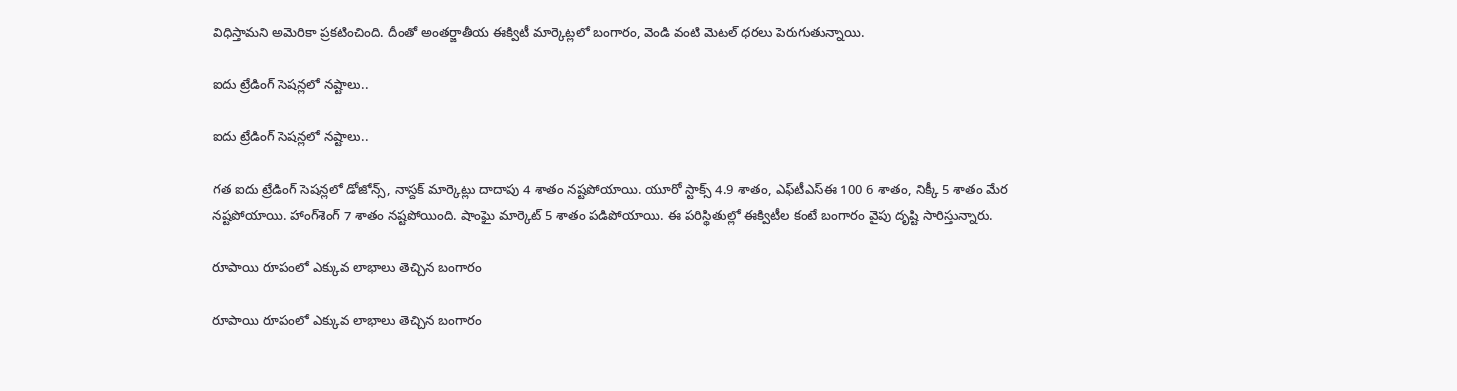విధిస్తామని అమెరికా ప్రకటించింది. దీంతో అంతర్జాతీయ ఈక్విటీ మార్కెట్లలో బంగారం, వెండి వంటి మెటల్ ధరలు పెరుగుతున్నాయి.

ఐదు ట్రేడింగ్ సెషన్లలో నష్టాలు..

ఐదు ట్రేడింగ్ సెషన్లలో నష్టాలు..

గత ఐదు ట్రేడింగ్ సెషన్లలో డోజోన్స్, నాస్దక్ మార్కెట్లు దాదాపు 4 శాతం నష్టపోయాయి. యూరో స్టాక్స్ 4.9 శాతం, ఎఫ్‌టీఎస్ఈ 100 6 శాతం, నిక్కీ 5 శాతం మేర నష్టపోయాయి. హాంగ్‌శెంగ్ 7 శాతం నష్టపోయింది. షాంఘై మార్కెట్ 5 శాతం పడిపోయాయి. ఈ పరిస్థితుల్లో ఈక్విటీల కంటే బంగారం వైపు దృష్టి సారిస్తున్నారు.

రూపాయి రూపంలో ఎక్కువ లాభాలు తెచ్చిన బంగారం

రూపాయి రూపంలో ఎక్కువ లాభాలు తెచ్చిన బంగారం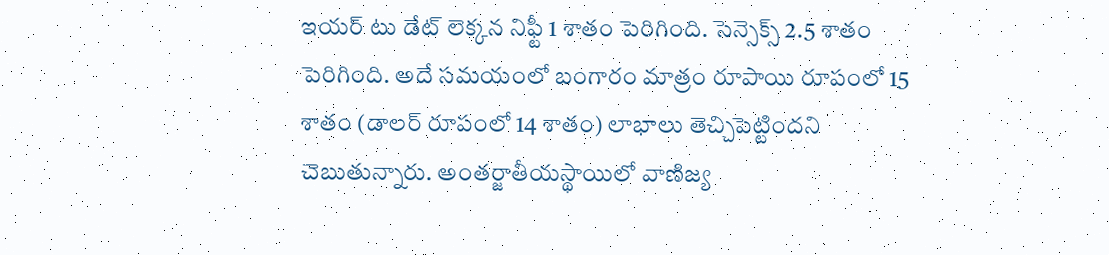ఇయర్ టు డేట్ లెక్కన నిఫ్టీ 1 శాతం పెరిగింది. సెన్సెక్స్ 2.5 శాతం పెరిగింది. అదే సమయంలో బంగారం మాత్రం రూపాయి రూపంలో 15 శాతం (డాలర్ రూపంలో 14 శాతం) లాభాలు తెచ్చిపెట్టిందని చెబుతున్నారు. అంతర్జాతీయస్థాయిలో వాణిజ్య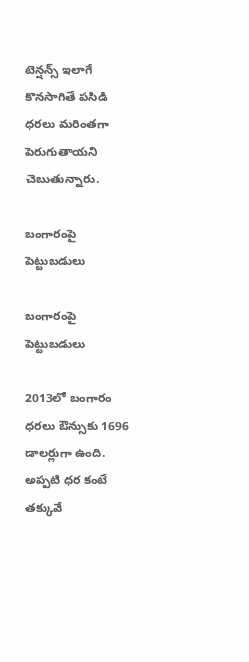టెన్షన్స్ ఇలాగే కొనసాగితే పసిడి ధరలు మరింతగా పెరుగుతాయని చెబుతున్నారు.

బంగారంపై పెట్టుబడులు

బంగారంపై పెట్టుబడులు

2013లో బంగారం ధరలు ఔన్సుకు 1696 డాలర్లుగా ఉంది. అప్పటి ధర కంటే తక్కువే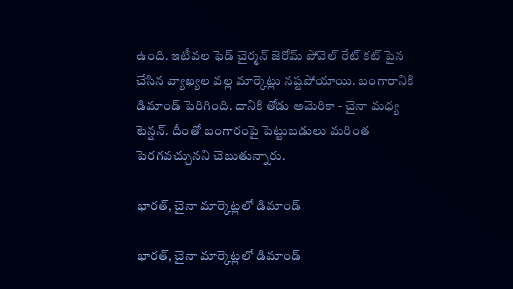ఉంది. ఇటీవల ఫెడ్ చైర్మన్ జెరోమ్ పోవెల్ రేట్ కట్ పైన చేసిన వ్యాఖ్యల వల్ల మార్కెట్లు నష్టపోయాయి. బంగారానికి డిమాండ్ పెరిగింది. దానికి తోడు అమెరికా - చైనా మధ్య టెన్షన్. దీంతో బంగారంపై పెట్టుబడులు మరింత పెరగవచ్చునని చెబుతున్నారు.

భారత్, చైనా మార్కెట్లలో డిమాండ్

భారత్, చైనా మార్కెట్లలో డిమాండ్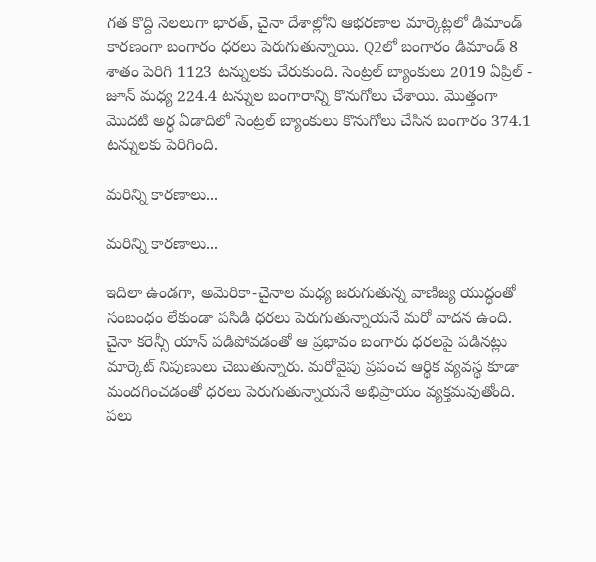గత కొద్ది నెలలుగా భారత్, చైనా దేశాల్లోని ఆభరణాల మార్కెట్లలో డిమాండ్ కారణంగా బంగారం ధరలు పెరుగుతున్నాయి. Q2లో బంగారం డిమాండ్ 8 శాతం పెరిగి 1123 టన్నులకు చేరుకుంది. సెంట్రల్ బ్యాంకులు 2019 ఏప్రిల్ - జూన్ మధ్య 224.4 టన్నుల బంగారాన్ని కొనుగోలు చేశాయి. మొత్తంగా మొదటి అర్ధ ఏడాదిలో సెంట్రల్ బ్యాంకులు కొనుగోలు చేసిన బంగారం 374.1 టన్నులకు పెరిగింది.

మరిన్ని కారణాలు...

మరిన్ని కారణాలు...

ఇదిలా ఉండగా, అమెరికా-చైనాల మధ్య జరుగుతున్న వాణిజ్య యుద్ధంతో సంబంధం లేకుండా పసిడి ధరలు పెరుగుతున్నాయనే మరో వాదన ఉంది. చైనా కరెన్సీ యాన్ పడిపోవడంతో ఆ ప్రభావం బంగారు ధరలపై పడినట్లు మార్కెట్ నిపుణులు చెబుతున్నారు. మరోవైపు ప్రపంచ ఆర్థిక వ్యవస్థ కూడా మందగించడంతో ధరలు పెరుగుతున్నాయనే అభిప్రాయం వ్యక్తమవుతోంది. పలు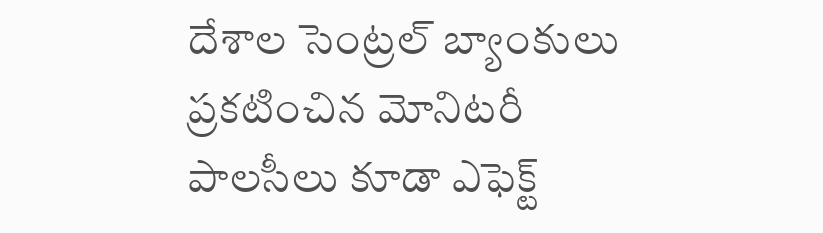దేశాల సెంట్రల్ బ్యాంకులు ప్రకటించిన మోనిటరీ పాలసీలు కూడా ఎఫెక్ట్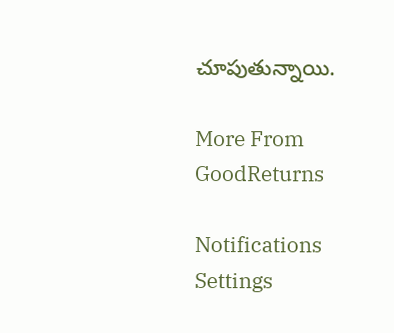చూపుతున్నాయి.

More From GoodReturns

Notifications
Settings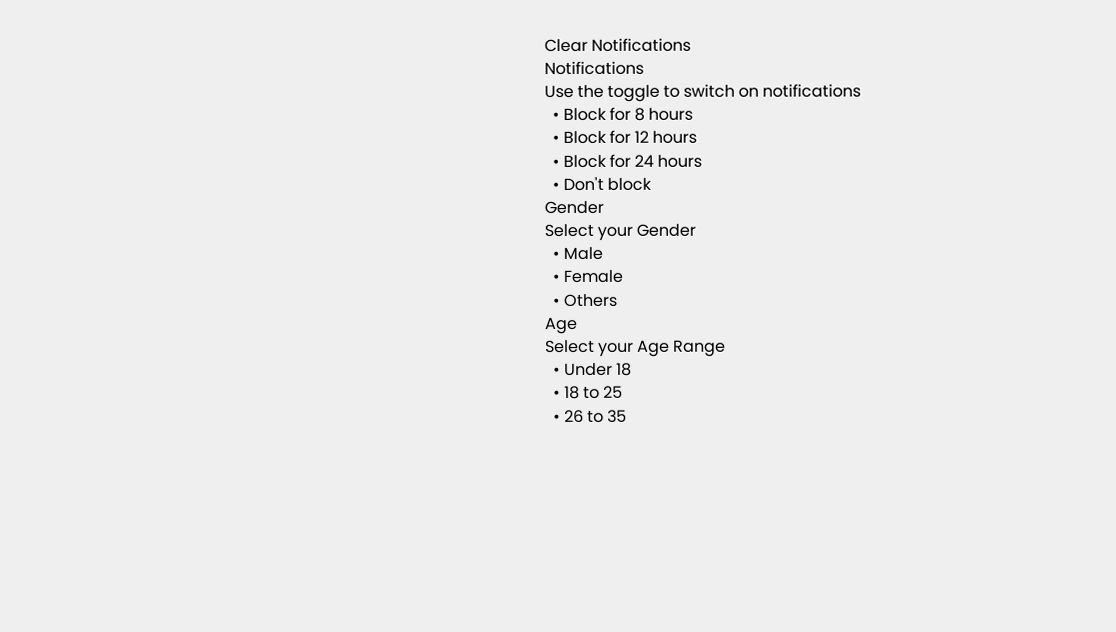Clear Notifications
Notifications
Use the toggle to switch on notifications
  • Block for 8 hours
  • Block for 12 hours
  • Block for 24 hours
  • Don't block
Gender
Select your Gender
  • Male
  • Female
  • Others
Age
Select your Age Range
  • Under 18
  • 18 to 25
  • 26 to 35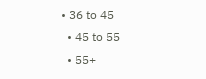• 36 to 45
  • 45 to 55
  • 55+